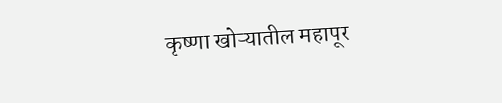कृष्णा खोऱ्यातील महापूर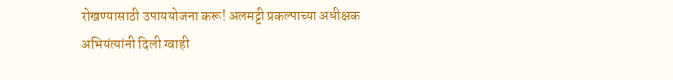रोखण्यासाठी उपाययोजना करू! अलमट्टी प्रकल्पाच्या अधीक्षक अभियंत्यांनी दिली ग्वाही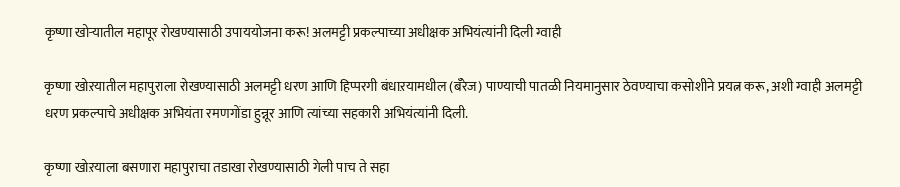कृष्णा खोऱ्यातील महापूर रोखण्यासाठी उपाययोजना करू! अलमट्टी प्रकल्पाच्या अधीक्षक अभियंत्यांनी दिली ग्वाही

कृष्णा खोऱयातील महापुराला रोखण्यासाठी अलमट्टी धरण आणि हिप्परगी बंधाऱयामधील (बॅरेज) पाण्याची पातळी नियमानुसार ठेवण्याचा कसोशीने प्रयत्न करू, अशी ग्वाही अलमट्टी धरण प्रकल्पाचे अधीक्षक अभियंता रमणगोंडा हुन्नूर आणि त्यांच्या सहकारी अभियंत्यांनी दिली.

कृष्णा खोऱयाला बसणारा महापुराचा तडाखा रोखण्यासाठी गेली पाच ते सहा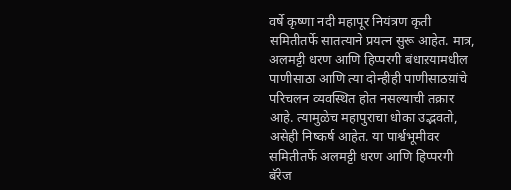वर्षे कृष्णा नदी महापूर नियंत्रण कृती समितीतर्फे सातत्याने प्रयत्न सुरू आहेत. मात्र, अलमट्टी धरण आणि हिप्परगी बंधाऱयामधील पाणीसाठा आणि त्या दोन्हीही पाणीसाठय़ांचे परिचलन व्यवस्थित होत नसल्याची तक्रार आहे. त्यामुळेच महापुराचा धोका उद्भवतो, असेही निष्कर्ष आहेत. या पार्श्वभूमीवर समितीतर्फे अलमट्टी धरण आणि हिप्परगी बॅरेज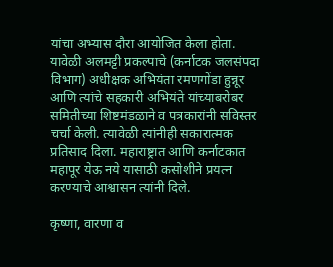यांचा अभ्यास दौरा आयोजित केला होता. यावेळी अलमट्टी प्रकल्पाचे (कर्नाटक जलसंपदा विभाग) अधीक्षक अभियंता रमणगोंडा हुन्नूर आणि त्यांचे सहकारी अभियंते यांच्याबरोबर समितीच्या शिष्टमंडळाने व पत्रकारांनी सविस्तर चर्चा केली. त्यावेळी त्यांनीही सकारात्मक प्रतिसाद दिला. महाराष्ट्रात आणि कर्नाटकात महापूर येऊ नये यासाठी कसोशीने प्रयत्न करण्याचे आश्वासन त्यांनी दिले.

कृष्णा, वारणा व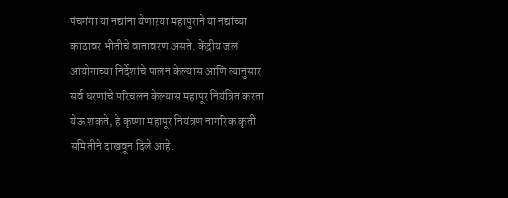पंचगंगा या नद्यांना येणाऱया महापुराने या नद्यांच्या काठावर भीतीचे वातावरण असते. केंद्रीय जल आयोगाच्या निर्देशांचे पालन केल्यास आणि त्यानुसार सर्व धरणांचे परिचलन केल्यास महापूर नियंत्रित करता येऊ शकते, हे कृष्णा महापूर नियंत्रण नागरिक कृती समितीने दाखवून दिले आहे.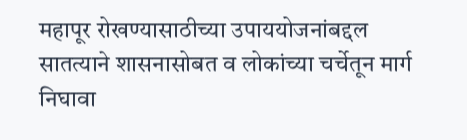महापूर रोखण्यासाठीच्या उपाययोजनांबद्दल सातत्याने शासनासोबत व लोकांच्या चर्चेतून मार्ग निघावा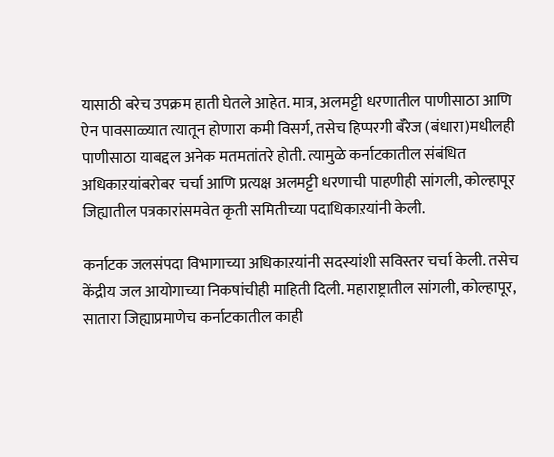यासाठी बरेच उपक्रम हाती घेतले आहेत. मात्र, अलमट्टी धरणातील पाणीसाठा आणि ऐन पावसाळ्यात त्यातून होणारा कमी विसर्ग, तसेच हिप्परगी बॅरेज (बंधारा)मधीलही पाणीसाठा याबद्दल अनेक मतमतांतरे होती. त्यामुळे कर्नाटकातील संबंधित अधिकाऱयांबरोबर चर्चा आणि प्रत्यक्ष अलमट्टी धरणाची पाहणीही सांगली, कोल्हापूर जिह्यातील पत्रकारांसमवेत कृती समितीच्या पदाधिकाऱयांनी केली.

कर्नाटक जलसंपदा विभागाच्या अधिकाऱयांनी सदस्यांशी सविस्तर चर्चा केली. तसेच केंद्रीय जल आयोगाच्या निकषांचीही माहिती दिली. महाराष्ट्रातील सांगली, कोल्हापूर, सातारा जिह्याप्रमाणेच कर्नाटकातील काही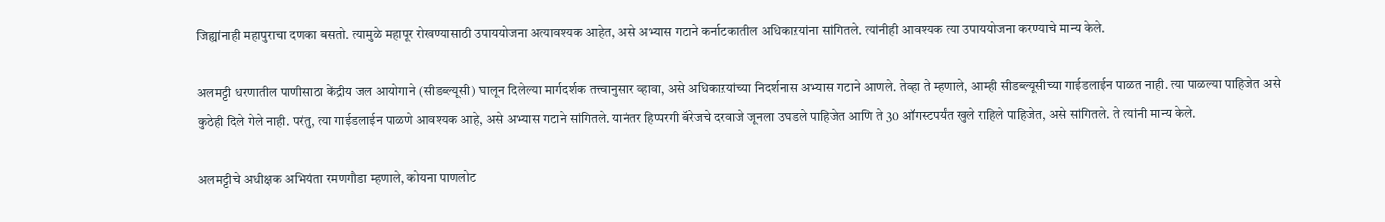जिह्यांनाही महापुराचा दणका बसतो. त्यामुळे महापूर रोखण्यासाठी उपाययोजना अत्यावश्यक आहेत, असे अभ्यास गटाने कर्नाटकातील अधिकाऱयांना सांगितले. त्यांनीही आवश्यक त्या उपाययोजना करण्याचे मान्य केले.

अलमट्टी धरणातील पाणीसाठा केंद्रीय जल आयोगाने (सीडब्ल्यूसी) घालून दिलेल्या मार्गदर्शक तत्त्वानुसार व्हावा, असे अधिकाऱयांच्या निदर्शनास अभ्यास गटाने आणले. तेव्हा ते म्हणाले, आम्ही सीडब्ल्यूसीच्या गाईडलाईन पाळत नाही. त्या पाळल्या पाहिजेत असे कुठेही दिले गेले नाही. परंतु, त्या गाईडलाईन पाळणे आवश्यक आहे, असे अभ्यास गटाने सांगितले. यानंतर हिप्परगी बॅरेजचे दरवाजे जूनला उघडले पाहिजेत आणि ते 30 ऑगस्टपर्यंत खुले राहिले पाहिजेत, असे सांगितले. ते त्यांनी मान्य केले.

अलमट्टीचे अधीक्षक अभियंता रमणगौडा म्हणाले, कोयना पाणलोट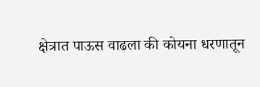क्षेत्रात पाऊस वाढला की कोयना धरणातून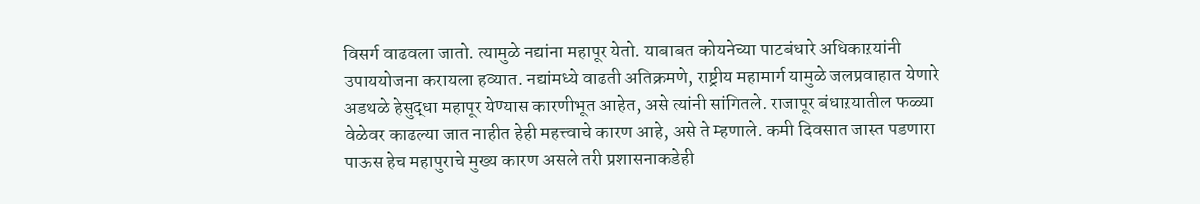विसर्ग वाढवला जातो. त्यामुळे नद्यांना महापूर येतो. याबाबत कोयनेच्या पाटबंधारे अधिकाऱयांनी उपाययोजना करायला हव्यात. नद्यांमध्ये वाढती अतिक्रमणे, राष्ट्रीय महामार्ग यामुळे जलप्रवाहात येणारे अडथळे हेसुद्धा महापूर येण्यास कारणीभूत आहेत, असे त्यांनी सांगितले. राजापूर बंधाऱयातील फळ्या वेळेवर काढल्या जात नाहीत हेही महत्त्वाचे कारण आहे, असे ते म्हणाले. कमी दिवसात जास्त पडणारा पाऊस हेच महापुराचे मुख्य कारण असले तरी प्रशासनाकडेही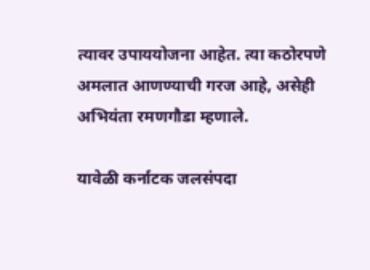त्यावर उपाययोजना आहेत. त्या कठोरपणे अमलात आणण्याची गरज आहे, असेही अभियंता रमणगौडा म्हणाले.

यावेळी कर्नाटक जलसंपदा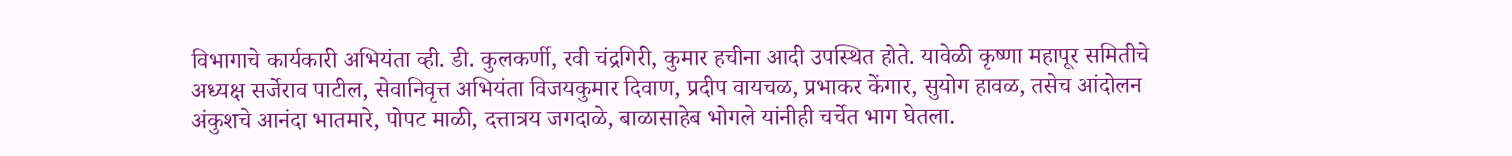विभागाचे कार्यकारी अभियंता व्ही. डी. कुलकर्णी, रवी चंद्रगिरी, कुमार हचीना आदी उपस्थित होते. यावेळी कृष्णा महापूर समितीचे अध्यक्ष सर्जेराव पाटील, सेवानिवृत्त अभियंता विजयकुमार दिवाण, प्रदीप वायचळ, प्रभाकर केंगार, सुयोग हावळ, तसेच आंदोलन अंकुशचे आनंदा भातमारे, पोपट माळी, दत्तात्रय जगदाळे, बाळासाहेब भोगले यांनीही चर्चेत भाग घेतला.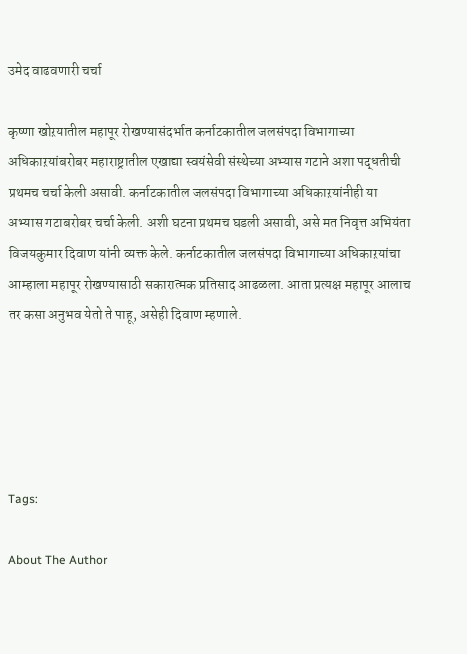उमेद वाढवणारी चर्चा

कृष्णा खोऱयातील महापूर रोखण्यासंदर्भात कर्नाटकातील जलसंपदा विभागाच्या अधिकाऱयांबरोबर महाराष्ट्रातील एखाद्या स्वयंसेवी संस्थेच्या अभ्यास गटाने अशा पद्धतीची प्रथमच चर्चा केली असावी. कर्नाटकातील जलसंपदा विभागाच्या अधिकाऱयांनीही या अभ्यास गटाबरोबर चर्चा केली. अशी घटना प्रथमच घडली असावी, असे मत निवृत्त अभियंता विजयकुमार दिवाण यांनी व्यक्त केले. कर्नाटकातील जलसंपदा विभागाच्या अधिकाऱयांचा आम्हाला महापूर रोखण्यासाठी सकारात्मक प्रतिसाद आढळला. आता प्रत्यक्ष महापूर आलाच तर कसा अनुभव येतो ते पाहू, असेही दिवाण म्हणाले.





Tags:

About The Author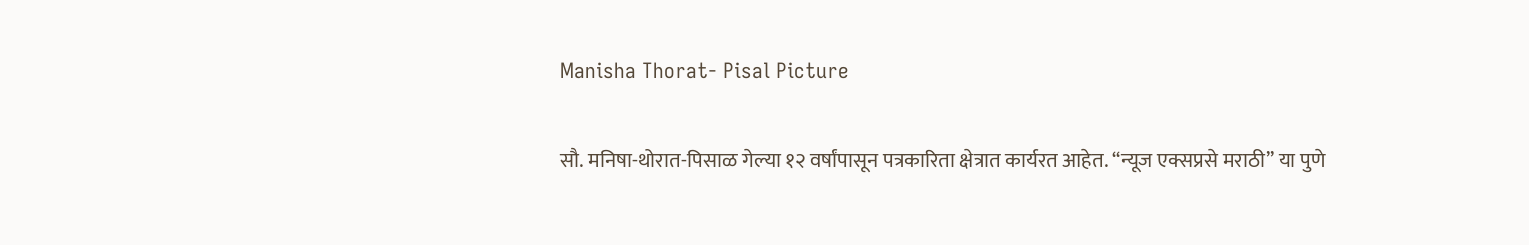Manisha Thorat- Pisal Picture

सौ. मनिषा-थोरात-पिसाळ गेल्या १२ वर्षांपासून पत्रकारिता क्षेत्रात कार्यरत आहेत. ‘‘न्यूज एक्सप्रसे मराठी’’ या पुणे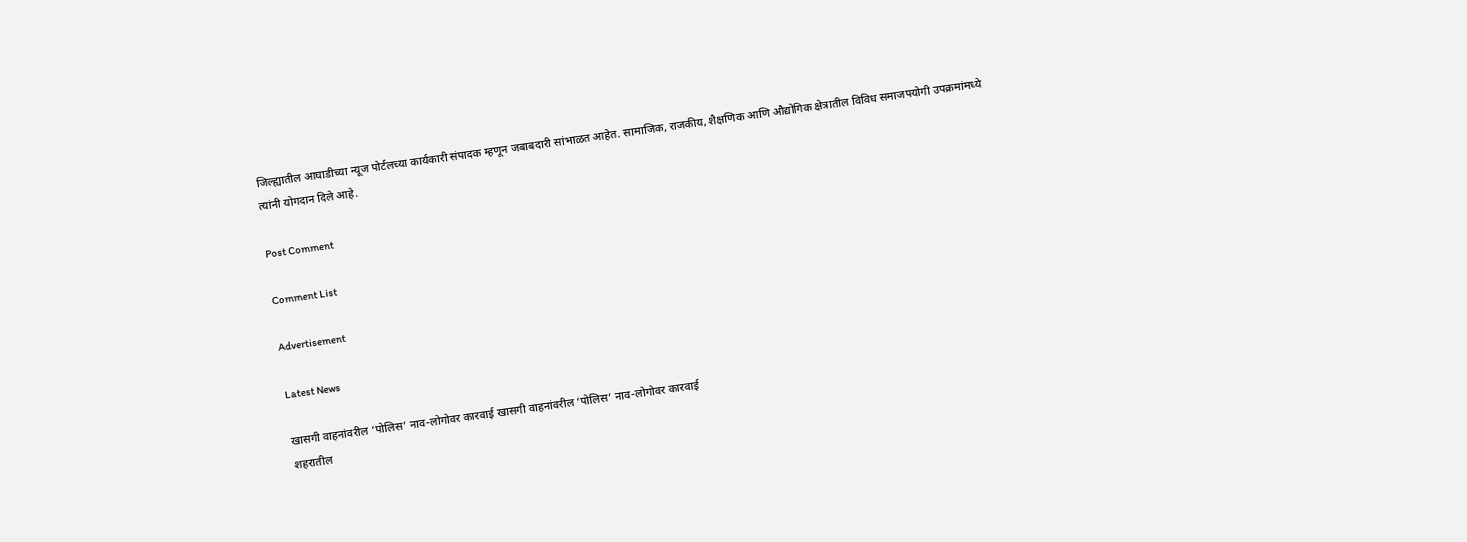जिल्ह्यातील आघाडीच्या न्यूज पोर्टलच्या कार्यकारी संपादक म्हणून जबाबदारी सांभाळत आहेत. सामाजिक, राजकीय, शैक्षणिक आणि औद्योगिक क्षेत्रातील विविध समाजपयोगी उपक्रमांमध्ये त्यांनी योगदान दिले आहे.

Post Comment

Comment List

Advertisement

Latest News

खासगी वाहनांवरील ‘पोलिस’ नाव-लोगोवर कारवाई खासगी वाहनांवरील ‘पोलिस’ नाव-लोगोवर कारवाई
शहरातील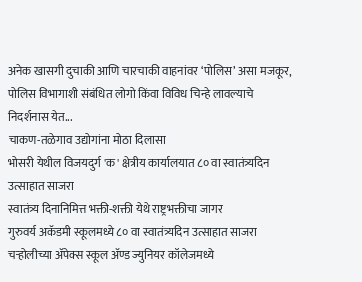अनेक खासगी दुचाकी आणि चारचाकी वाहनांवर ‘पोलिस’ असा मजकूर, पोलिस विभागाशी संबंधित लोगो किंवा विविध चिन्हे लावल्याचे निदर्शनास येत...
चाकण-तळेगाव उद्योगांना मोठा दिलासा
भोसरी येथील विजयदुर्ग 'क' क्षेत्रीय कार्यालयात ८० वा स्वातंत्र्यदिन उत्साहात साजरा
स्वातंत्र्य दिनानिमित्त भक्ती-शक्ती येथे राष्ट्रभक्तीचा जागर
गुरुवर्य अकॅडमी स्कूलमध्ये ८० वा स्वातंत्र्यदिन उत्साहात साजरा
चऱ्होलीच्या अ‍ॅपेक्स स्कूल अ‍ॅण्ड ज्युनियर कॉलेजमध्ये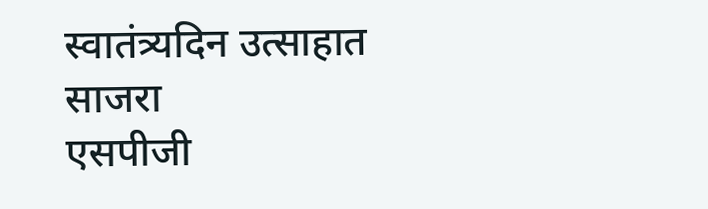स्वातंत्र्यदिन उत्साहात साजरा
एसपीजी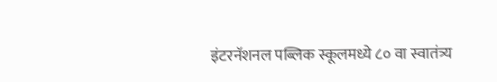इंटरनॅशनल पब्लिक स्कूलमध्ये ८० वा स्वातंत्र्य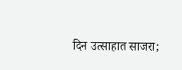दिन उत्साहात साजरा;